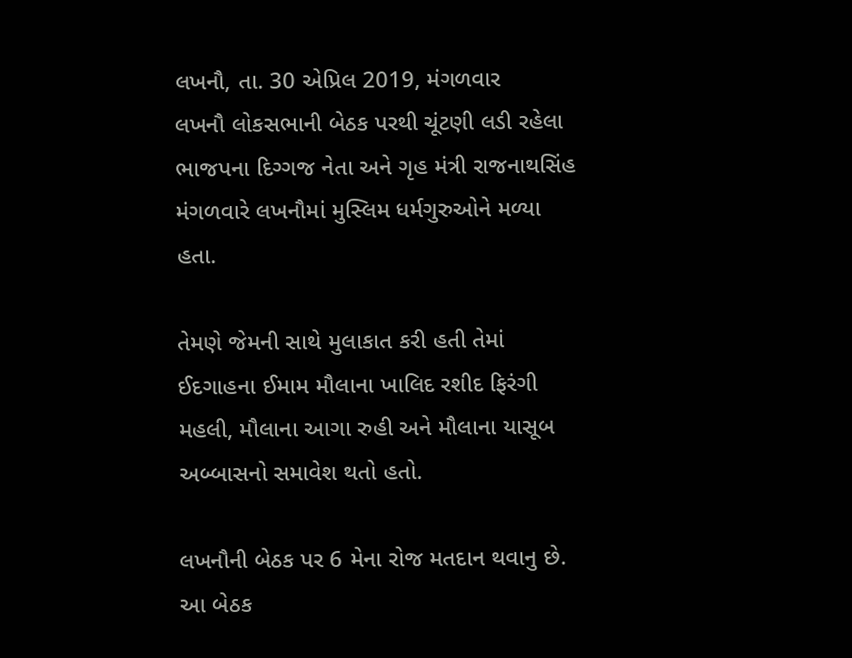લખનૌ, તા. 30 એપ્રિલ 2019, મંગળવાર
લખનૌ લોકસભાની બેઠક પરથી ચૂંટણી લડી રહેલા ભાજપના દિગ્ગજ નેતા અને ગૃહ મંત્રી રાજનાથસિંહ મંગળવારે લખનૌમાં મુસ્લિમ ધર્મગુરુઓને મળ્યા હતા.

તેમણે જેમની સાથે મુલાકાત કરી હતી તેમાં ઈદગાહના ઈમામ મૌલાના ખાલિદ રશીદ ફિરંગી મહલી, મૌલાના આગા રુહી અને મૌલાના યાસૂબ અબ્બાસનો સમાવેશ થતો હતો.

લખનૌની બેઠક પર 6 મેના રોજ મતદાન થવાનુ છે. આ બેઠક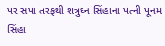પર સપા તરફથી શત્રુઘ્ન સિંહાના પત્ની પૂનમ સિંહા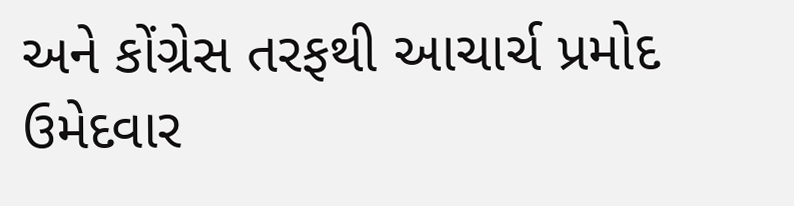અને કોંગ્રેસ તરફથી આચાર્ચ પ્રમોદ ઉમેદવાર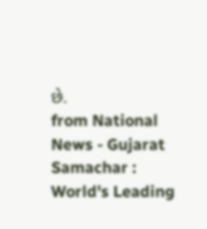છે.
from National News - Gujarat Samachar : World's Leading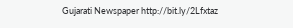Gujarati Newspaper http://bit.ly/2Lfxtaz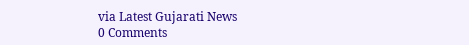via Latest Gujarati News
0 Comments